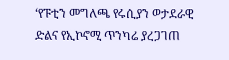‘የፑቲን መግለጫ የሩሲያን ወታደራዊ ድልና የኢኮኖሚ ጥንካሬ ያረጋገጠ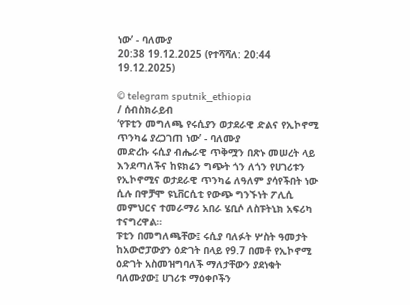ነው’ - ባለሙያ
20:38 19.12.2025 (የተሻሻለ: 20:44 19.12.2025)

© telegram sputnik_ethiopia
/ ሰብስክራይብ
‘የፑቲን መግለጫ የሩሲያን ወታደራዊ ድልና የኢኮኖሚ ጥንካሬ ያረጋገጠ ነው’ - ባለሙያ
መድረኩ ሩሲያ ብሔራዊ ጥቅሟን በጽኑ መሠረት ላይ እንደጣለችና ከዩክሬን ግጭት ጎን ለጎን የሀገሪቱን የኢኮኖሚና ወታደራዊ ጥንካሬ ለዓለም ያሳየችበት ነው ሲሉ በዋቻሞ ዩኒቨርሲቲ የውጭ ግንኙነት ፖሊሲ መምህርና ተመራማሪ አበራ ሄቢሶ ለስፑትኒክ አፍሪካ ተናግረዋል።
ፑቲን በመግለጫቸው፤ ሩሲያ ባለፉት ሦስት ዓመታት ከአውሮፓውያን ዕድገት በላይ የ9.7 በመቶ የኢኮኖሚ ዕድገት አስመዝግባለች ማለታቸውን ያደነቁት ባለሙያው፤ ሀገሪቱ ማዕቀቦችን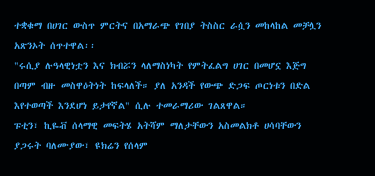ተቋቁማ በሀገር ውስጥ ምርትና በአማራጭ የገበያ ትስስር ራሷን መከላከል መቻሏን አጽንኦት ሰጥተዋል፡፡
"ሩሲያ ሉዓላዊነቷን እና ክብሯን ላለማስነካት የምትፈልግ ሀገር በመሆኗ እጅግ በጣም ብዙ መስዋዕትነት ከፍላለች። ያለ አንዳች የውጭ ድጋፍ ጦርነቱን በድል እየተወጣች እንደሆነ ይታየኛል" ሲሉ ተመራማሪው ገልጸዋል።
ፑቲን፣ ኪዬቭ ሰላማዊ መፍትሄ አትሻም ማለታቸውን አስመልክቶ ሀሳባቸውን ያጋሩት ባለሙያው፣ ዩክሬን የሰላም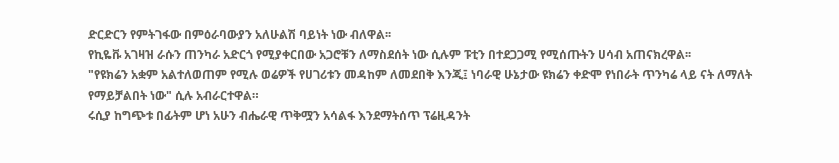ድርድርን የምትገፋው በምዕራባውያን አለሁልሽ ባይነት ነው ብለዋል፡፡
የኪዬቩ አገዛዝ ራሱን ጠንካራ አድርጎ የሚያቀርበው አጋሮቹን ለማስደሰት ነው ሲሉም ፑቲን በተደጋጋሚ የሚሰጡትን ሀሳብ አጠናክረዋል፡፡
"የዩክሬን አቋም አልተለወጠም የሚሉ ወሬዎች የሀገሪቱን መዳከም ለመደበቅ እንጂ፤ ነባራዊ ሁኔታው ዩክሬን ቀድሞ የነበራት ጥንካሬ ላይ ናት ለማለት የማይቻልበት ነው" ሲሉ አብራርተዋል።
ሩሲያ ከግጭቱ በፊትም ሆነ አሁን ብሔራዊ ጥቅሟን አሳልፋ እንደማትሰጥ ፕሬዚዳንት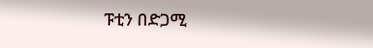ፑቲን በድጋሚ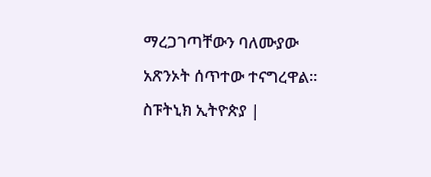ማረጋገጣቸውን ባለሙያው አጽንኦት ሰጥተው ተናግረዋል።
ስፑትኒክ ኢትዮጵያ |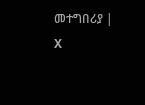መተግበሪያ | X